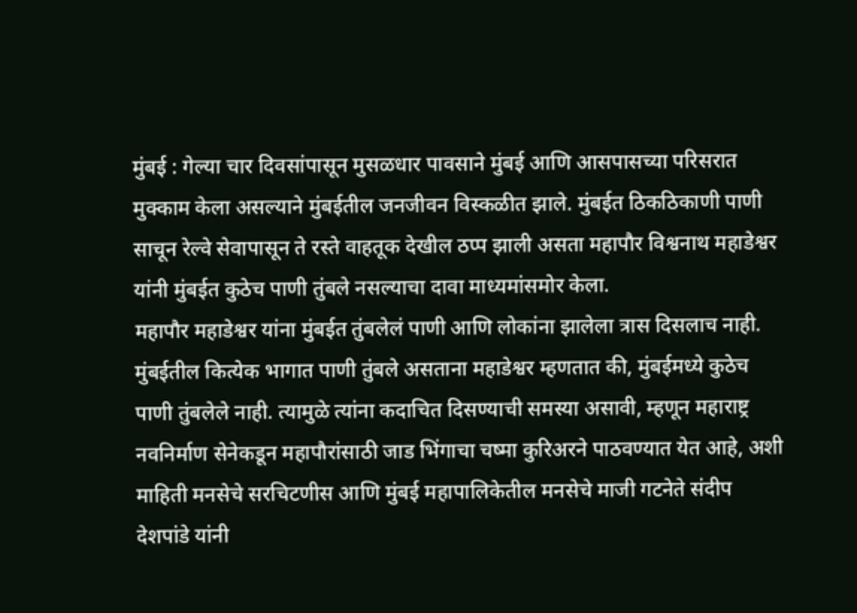मुंबई : गेल्या चार दिवसांपासून मुसळधार पावसाने मुंबई आणि आसपासच्या परिसरात मुक्काम केला असल्याने मुंबईतील जनजीवन विस्कळीत झाले. मुंबईत ठिकठिकाणी पाणी साचून रेल्वे सेवापासून ते रस्ते वाहतूक देखील ठप्प झाली असता महापौर विश्वनाथ महाडेश्वर यांनी मुंबईत कुठेच पाणी तुंबले नसल्याचा दावा माध्यमांसमोर केला.
महापौर महाडेश्वर यांना मुंबईत तुंबलेलं पाणी आणि लोकांना झालेला त्रास दिसलाच नाही. मुंबईतील कित्येक भागात पाणी तुंबले असताना महाडेश्वर म्हणतात की, मुंबईमध्ये कुठेच पाणी तुंबलेले नाही. त्यामुळे त्यांना कदाचित दिसण्याची समस्या असावी, म्हणून महाराष्ट्र नवनिर्माण सेनेकडून महापौरांसाठी जाड भिंगाचा चष्मा कुरिअरने पाठवण्यात येत आहे, अशी माहिती मनसेचे सरचिटणीस आणि मुंबई महापालिकेतील मनसेचे माजी गटनेते संदीप देशपांडे यांनी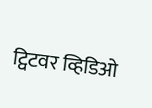ट्विटवर व्हिडिओ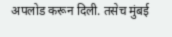अपलोड करून दिली. तसेच मुंबई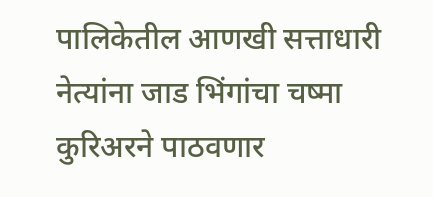पालिकेतील आणखी सत्ताधारी नेत्यांना जाड भिंगांचा चष्मा कुरिअरने पाठवणार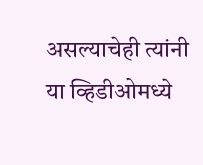असल्याचेही त्यांनी या व्हिडीओमध्ये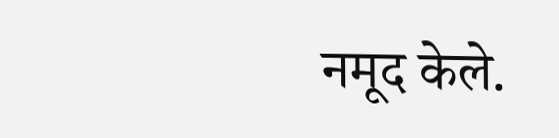नमूद केले.